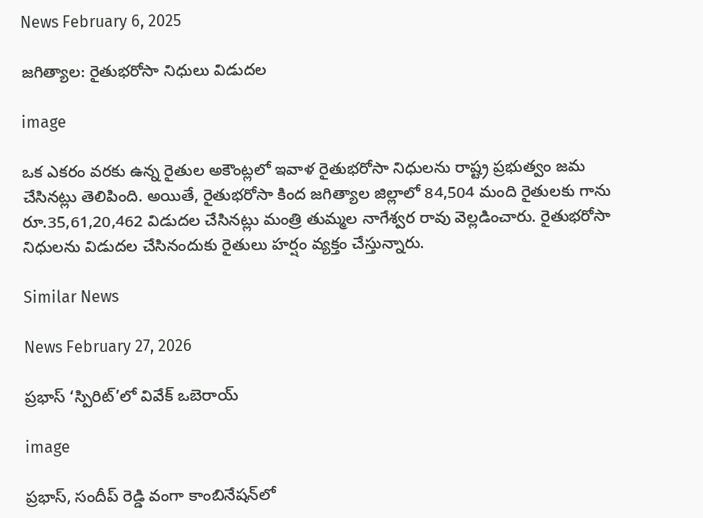News February 6, 2025

జగిత్యాల: రైతుభరోసా నిధులు విడుదల

image

ఒక ఎకరం వరకు ఉన్న రైతుల అకౌంట్లలో ఇవాళ రైతుభరోసా నిధులను రాష్ట్ర ప్రభుత్వం జమ చేసినట్లు తెలిపింది. అయితే, రైతుభరోసా కింద జగిత్యాల జిల్లాలో 84,504 మంది రైతులకు గాను రూ.35,61,20,462 విడుదల చేసినట్లు మంత్రి తుమ్మల నాగేశ్వర రావు వెల్లడించారు. రైతుభరోసా నిధులను విడుదల చేసినందుకు రైతులు హర్షం వ్యక్తం చేస్తున్నారు.

Similar News

News February 27, 2026

ప్రభాస్ ‘స్పిరిట్’లో వివేక్ ఒబెరాయ్

image

ప్రభాస్, సందీప్ రెడ్డి వంగా కాంబినేషన్‌లో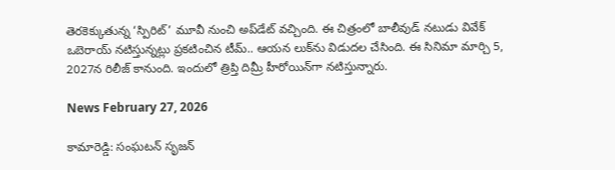తెరకెక్కుతున్న ‘స్పిరిట్’ మూవీ నుంచి అప్‌డేట్ వచ్చింది. ఈ చిత్రంలో బాలీవుడ్ నటుడు వివేక్ ఒబెరాయ్ నటిస్తున్నట్లు ప్రకటించిన టీమ్.. ఆయన లుక్‌ను విడుదల చేసింది. ఈ సినిమా మార్చి 5, 2027న రిలీజ్ కానుంది. ఇందులో త్రిప్తి దిమ్రీ హీరోయిన్‌గా నటిస్తున్నారు.

News February 27, 2026

కామారెడ్డి: సంఘటన్ సృజన్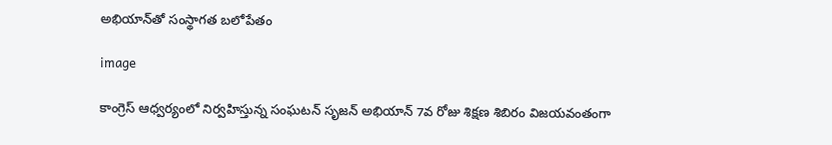అభియాన్‌తో సంస్థాగత బలోపేతం

image

కాంగ్రెస్ ఆధ్వర్యంలో నిర్వహిస్తున్న సంఘటన్ సృజన్ అభియాన్ 7వ రోజు శిక్షణ శిబిరం విజయవంతంగా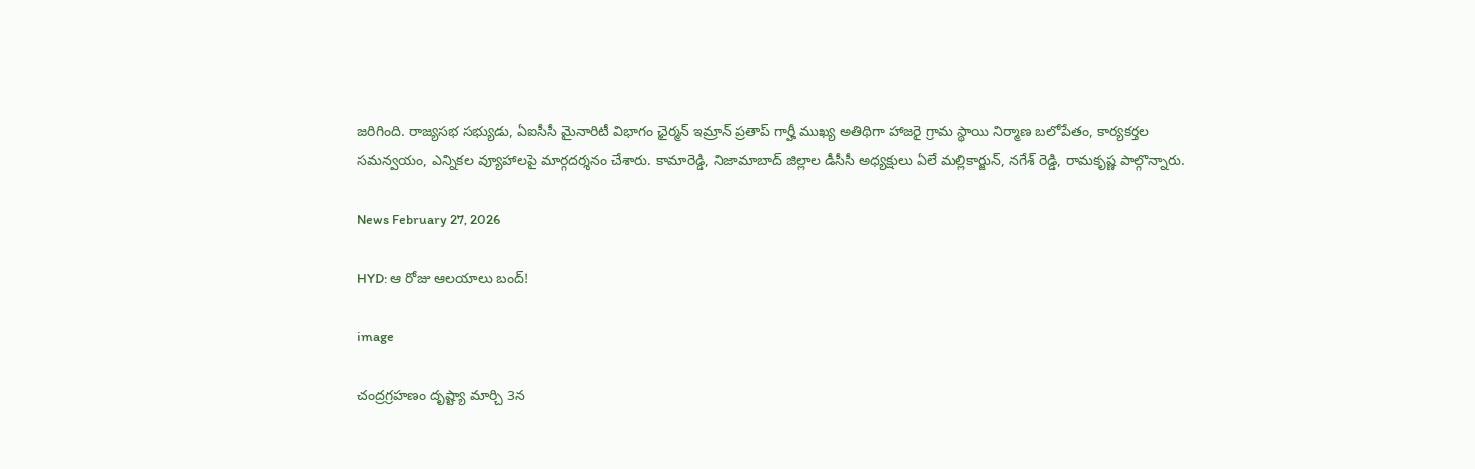జరిగింది. రాజ్యసభ సభ్యుడు, ఏఐసీసీ మైనారిటీ విభాగం ఛైర్మన్ ఇమ్రాన్ ప్రతాప్ గార్హీ ముఖ్య అతిథిగా హాజరై గ్రామ స్థాయి నిర్మాణ బలోపేతం, కార్యకర్తల సమన్వయం, ఎన్నికల వ్యూహాలపై మార్గదర్శనం చేశారు. కామారెడ్డి, నిజామాబాద్ జిల్లాల డీసీసీ అధ్యక్షులు ఏలే మల్లికార్జున్, నగేశ్ రెడ్డి, రామకృష్ణ పాల్గొన్నారు.

News February 27, 2026

HYD: ఆ రోజు ఆలయాలు బంద్!

image

చంద్రగ్రహణం దృష్ట్యా మార్చి 3న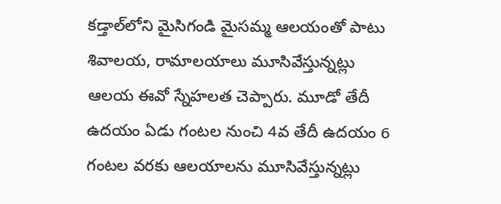కడ్తాల్‌లోని మైసిగండి మైసమ్మ ఆలయంతో పాటు శివాలయ, రామాలయాలు మూసివేస్తున్నట్లు ఆలయ ఈవో స్నేహలత చెప్పారు. మూడో తేదీ ఉదయం ఏడు గంటల నుంచి 4వ తేదీ ఉదయం 6 గంటల వరకు ఆలయాలను మూసివేస్తున్నట్లు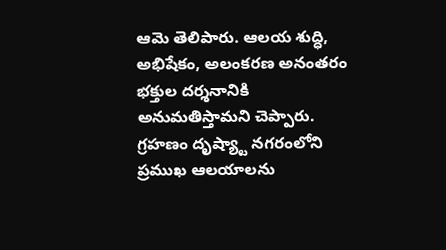ఆమె తెలిపారు. ఆలయ శుద్ధి, అభిషేకం, అలంకరణ అనంతరం భక్తుల దర్శనానికి అనుమతిస్తామని చెప్పారు. గ్రహణం దృష్య్టా నగరంలోని ప్రముఖ ఆలయాలను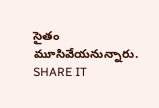సైతం మూసివేయనున్నారు.
SHARE IT